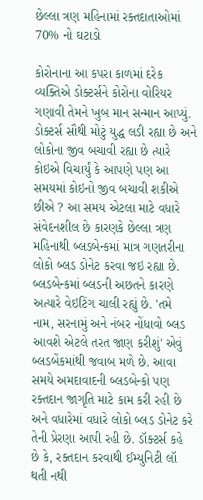છેલ્લા ત્રણ મહિનામાં રક્તદાતાઓમાં 70% નો ઘટાડો

કોરોનાના આ કપરા કાળમાં દરેક વ્યક્તિએ ડોક્ટર્સને કોરોના વોરિયર ગણાવી તેમને ખુબ માન સન્માન આપ્યું. ડોક્ટર્સ સૌથી મોટું યુદ્ધ લડી રહ્યા છે અને લોકોના જીવ બચાવી રહ્યા છે ત્યારે કોઇએ વિચાર્યું કે આપણે પણ આ સમયમાં કોઇનો જીવ બચાવી શકીએ છીએ ? આ સમય એટલા માટે વધારે સંવેદનશીલ છે કારણકે છેલ્લા ત્રણ મહિનાથી બ્લડબેન્કમાં માત્ર ગણતરીના લોકો બ્લડ ડોનેટ કરવા જઇ રહ્યા છે. બ્લડબેન્કમાં બ્લડની અછતને કારણે અત્યારે વેઇટિંગ ચાલી રહ્યું છે. 'તમે નામ, સરનામું અને નંબર નોંધાવો બ્લડ આવશે એટલે તરત જાણ કરીશું' એવું બ્લડબેંકમાંથી જવાબ મળે છે. આવા સમયે અમદાવાદની બ્લડબેન્કો પણ રક્તદાન જાગૃતિ માટે કામ કરી રહી છે અને વધારેમાં વધારે લોકો બ્લડ ડોનેટ કરે તેની પ્રેરણા આપી રહી છે. ડૉક્ટર્સ કહે છે કે, રક્તદાન કરવાથી ઈમ્યુનિટી લૉ થતી નથી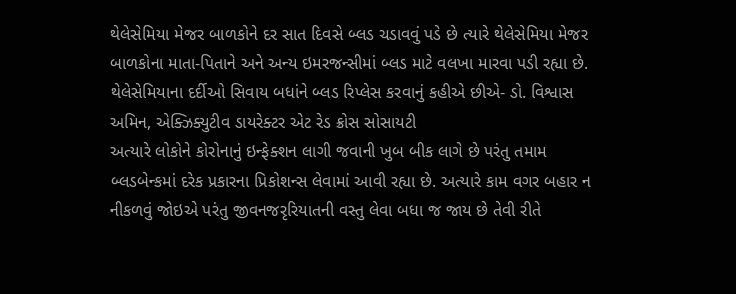થેલેસેમિયા મેજર બાળકોને દર સાત દિવસે બ્લડ ચડાવવું પડે છે ત્યારે થેલેસેમિયા મેજર બાળકોના માતા-પિતાને અને અન્ય ઇમરજન્સીમાં બ્લડ માટે વલખા મારવા પડી રહ્યા છે.
થેલેસેમિયાના દર્દીઓ સિવાય બધાંને બ્લડ રિપ્લેસ કરવાનું કહીએ છીએ- ડો. વિશ્વાસ અમિન, એક્ઝિક્યુટીવ ડાયરેક્ટર એટ રેડ ક્રોસ સોસાયટી
અત્યારે લોકોને કોરોનાનું ઇન્ફેક્શન લાગી જવાની ખુબ બીક લાગે છે પરંતુ તમામ બ્લડબેન્કમાં દરેક પ્રકારના પ્રિકોશન્સ લેવામાં આવી રહ્યા છે. અત્યારે કામ વગર બહાર ન નીકળવું જોઇએ પરંતુ જીવનજરૃરિયાતની વસ્તુ લેવા બધા જ જાય છે તેવી રીતે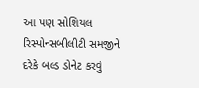આ પણ સોશિયલ રિસ્પોન્સબીલીટી સમજીને દરેકે બલ્ડ ડોનેટ કરવું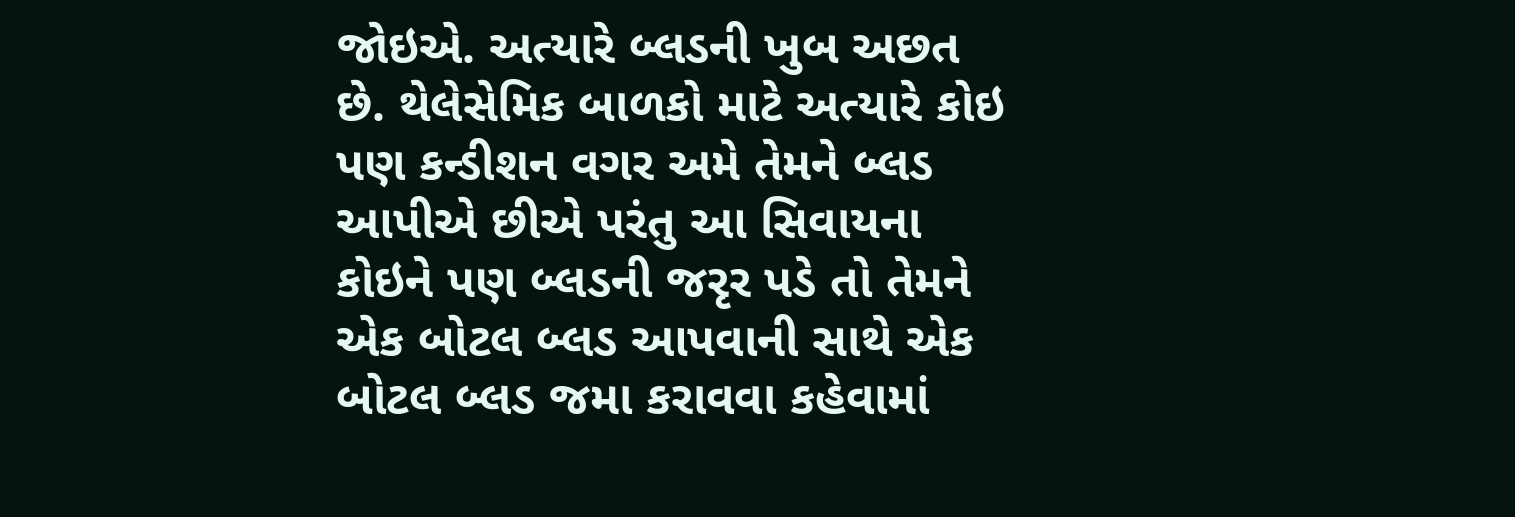જોઇએ. અત્યારે બ્લડની ખુબ અછત છે. થેલેસેમિક બાળકો માટે અત્યારે કોઇ પણ કન્ડીશન વગર અમે તેમને બ્લડ આપીએ છીએ પરંતુ આ સિવાયના કોઇને પણ બ્લડની જરૃર પડે તો તેમને એક બોટલ બ્લડ આપવાની સાથે એક બોટલ બ્લડ જમા કરાવવા કહેવામાં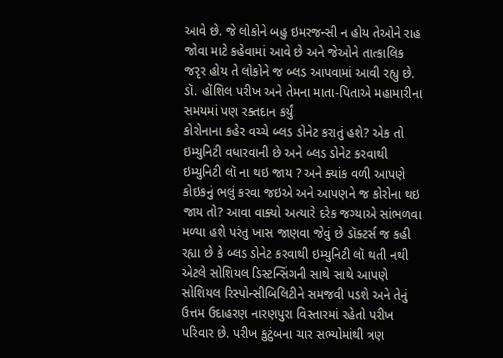આવે છે. જે લોકોને બહુ ઇમરજન્સી ન હોય તેઓને રાહ જોવા માટે કહેવામાં આવે છે અને જેઓને તાત્કાલિક જરૃર હોય તે લોકોને જ બ્લડ આપવામાં આવી રહ્યુ છે.
ડૉ. હોંશિલ પરીખ અને તેમના માતા-પિતાએ મહામારીના સમયમાં પણ રક્તદાન કર્યું
કોરોનાના કહેર વચ્ચે બ્લડ ડોનેટ કરાતું હશે? એક તો ઇમ્યુનિટી વધારવાની છે અને બ્લડ ડોનેટ કરવાથી ઇમ્યુનિટી લૉ ના થઇ જાય ? અને ક્યાંક વળી આપણે કોઇકનું ભલું કરવા જઇએ અને આપણને જ કોરોના થઇ જાય તો? આવા વાક્યો અત્યારે દરેક જગ્યાએ સાંભળવા મળ્યા હશે પરંતુ ખાસ જાણવા જેવું છે ડૉક્ટર્સ જ કહી રહ્યા છે કે બ્લડ ડોનેટ કરવાથી ઇમ્યુનિટી લૉ થતી નથી એટલે સોશિયલ ડિસ્ટન્સિંગની સાથે સાથે આપણે સોશિયલ રિસ્પોન્સીબિલિટીને સમજવી પડશે અને તેનું ઉત્તમ ઉદાહરણ નારણપુરા વિસ્તારમાં રહેતો પરીખ પરિવાર છે. પરીખ કુટુંબના ચાર સભ્યોમાંથી ત્રણ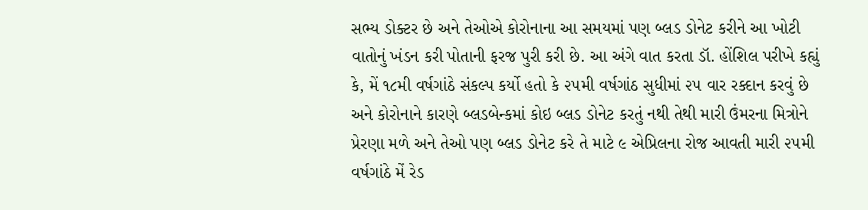સભ્ય ડોક્ટર છે અને તેઓએ કોરોનાના આ સમયમાં પણ બ્લડ ડોનેટ કરીને આ ખોટી વાતોનું ખંડન કરી પોતાની ફરજ પુરી કરી છે. આ અંગે વાત કરતા ડૉ. હોંશિલ પરીખે કહ્યું કે, મેં ૧૮મી વર્ષગાંઠે સંકલ્પ કર્યો હતો કે ૨૫મી વર્ષગાંઠ સુધીમાં ૨૫ વાર રક્દાન કરવું છે અને કોરોનાને કારણે બ્લડબેન્કમાં કોઇ બ્લડ ડોનેટ કરતું નથી તેથી મારી ઉંમરના મિત્રોને પ્રેરણા મળે અને તેઓ પણ બ્લડ ડોનેટ કરે તે માટે ૯ એપ્રિલના રોજ આવતી મારી ૨૫મી વર્ષગાંઠે મેં રેડ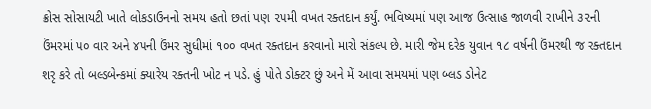ક્રોસ સોસાયટી ખાતે લોકડાઉનનો સમય હતો છતાં પણ ૨૫મી વખત રક્તદાન કર્યું. ભવિષ્યમાં પણ આજ ઉત્સાહ જાળવી રાખીને ૩૨ની ઉંમરમાં ૫૦ વાર અને ૪૫ની ઉંમર સુધીમાં ૧૦૦ વખત રક્તદાન કરવાનો મારો સંકલ્પ છે. મારી જેમ દરેક યુવાન ૧૮ વર્ષની ઉંમરથી જ રક્તદાન શરૃ કરે તો બલ્ડબેન્કમાં ક્યારેય રક્તની ખોટ ન પડે. હું પોતે ડોક્ટર છું અને મેં આવા સમયમાં પણ બ્લડ ડોનેટ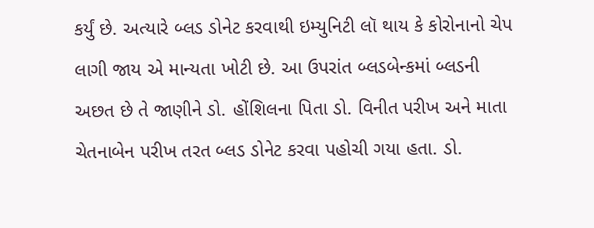કર્યું છે. અત્યારે બ્લડ ડોનેટ કરવાથી ઇમ્યુનિટી લૉ થાય કે કોરોનાનો ચેપ લાગી જાય એ માન્યતા ખોટી છે. આ ઉપરાંત બ્લડબેન્કમાં બ્લડની અછત છે તે જાણીને ડો. હોંશિલના પિતા ડો. વિનીત પરીખ અને માતા ચેતનાબેન પરીખ તરત બ્લડ ડોનેટ કરવા પહોચી ગયા હતા. ડો.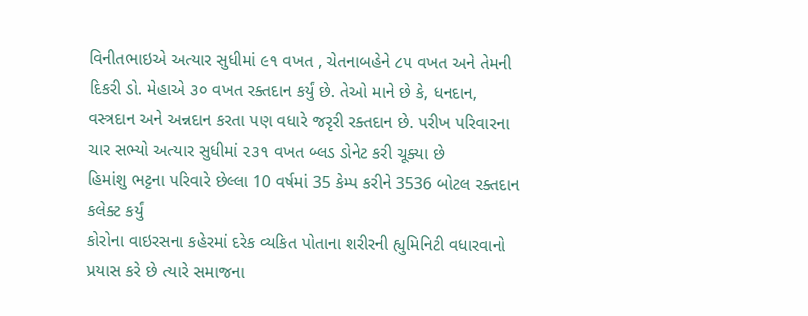વિનીતભાઇએ અત્યાર સુધીમાં ૯૧ વખત , ચેતનાબહેને ૮૫ વખત અને તેમની દિકરી ડો. મેહાએ ૩૦ વખત રક્તદાન કર્યું છે. તેઓ માને છે કે, ધનદાન, વસ્ત્રદાન અને અન્નદાન કરતા પણ વધારે જરૃરી રક્તદાન છે. પરીખ પરિવારના ચાર સભ્યો અત્યાર સુધીમાં ૨૩૧ વખત બ્લડ ડોનેટ કરી ચૂક્યા છે
હિમાંશુ ભટ્ટના પરિવારે છેલ્લા 10 વર્ષમાં 35 કેમ્પ કરીને 3536 બોટલ રક્તદાન કલેક્ટ કર્યું
કોરોના વાઇરસના કહેરમાં દરેક વ્યકિત પોતાના શરીરની હ્યુમિનિટી વધારવાનો પ્રયાસ કરે છે ત્યારે સમાજના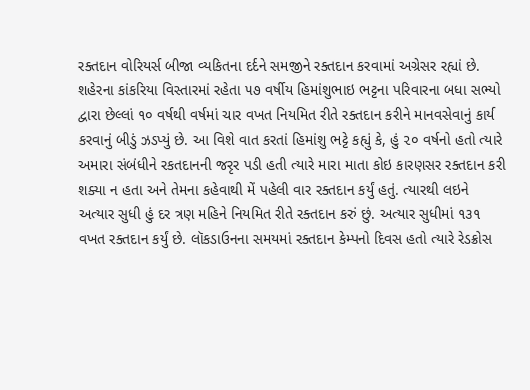રક્તદાન વોરિયર્સ બીજા વ્યકિતના દર્દને સમજીને રક્તદાન કરવામાં અગ્રેસર રહ્યાં છે. શહેરના કાંકરિયા વિસ્તારમાં રહેતા ૫૭ વર્ષીય હિમાંશુભાઇ ભટ્ટના પરિવારના બધા સભ્યો દ્વારા છેલ્લાં ૧૦ વર્ષથી વર્ષમાં ચાર વખત નિયમિત રીતે રક્તદાન કરીને માનવસેવાનું કાર્ય કરવાનું બીડું ઝડપ્યું છે. આ વિશે વાત કરતાં હિમાંશુ ભટ્ટે કહ્યું કે, હું ૨૦ વર્ષનો હતો ત્યારે અમારા સંબંધીને રકતદાનની જરૃર પડી હતી ત્યારે મારા માતા કોઇ કારણસર રક્તદાન કરી શક્યા ન હતા અને તેમના કહેવાથી મેં પહેલી વાર રક્તદાન કર્યું હતું. ત્યારથી લઇને અત્યાર સુધી હું દર ત્રણ મહિને નિયમિત રીતે રક્તદાન કરું છું. અત્યાર સુધીમાં ૧૩૧ વખત રક્તદાન કર્યું છે. લૉકડાઉનના સમયમાં રક્તદાન કેમ્પનો દિવસ હતો ત્યારે રેડક્રોસ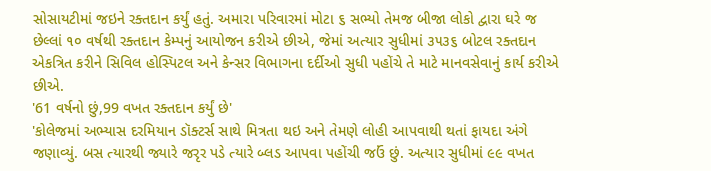સોસાયટીમાં જઇને રક્તદાન કર્યું હતું. અમારા પરિવારમાં મોટા ૬ સભ્યો તેમજ બીજા લોકો દ્વારા ઘરે જ છેલ્લાં ૧૦ વર્ષથી રક્તદાન કેમ્પનું આયોજન કરીએ છીએ, જેમાં અત્યાર સુધીમાં ૩૫૩૬ બોટલ રક્તદાન એકત્રિત કરીને સિવિલ હોસ્પિટલ અને કેન્સર વિભાગના દર્દીઓ સુધી પહોંચે તે માટે માનવસેવાનું કાર્ય કરીએ છીએ.
'61 વર્ષનો છું,99 વખત રક્તદાન કર્યું છે'
'કોલેજમાં અભ્યાસ દરમિયાન ડૉક્ટર્સ સાથે મિત્રતા થઇ અને તેમણે લોહી આપવાથી થતાં ફાયદા અંગે જણાવ્યું. બસ ત્યારથી જ્યારે જરૃર પડે ત્યારે બ્લડ આપવા પહોંચી જઉં છું. અત્યાર સુધીમાં ૯૯ વખત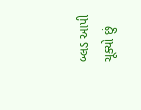બ્લડ આપી ચૂક્યો છું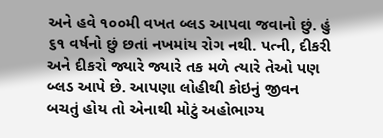અને હવે ૧૦૦મી વખત બ્લડ આપવા જવાનો છું. હું ૬૧ વર્ષનો છું છતાં નખમાંય રોગ નથી. પત્ની, દીકરી અને દીકરો જ્યારે જ્યારે તક મળે ત્યારે તેઓ પણ બ્લડ આપે છે. આપણા લોહીથી કોઇનું જીવન બચતું હોય તો એનાથી મોટું અહોભાગ્ય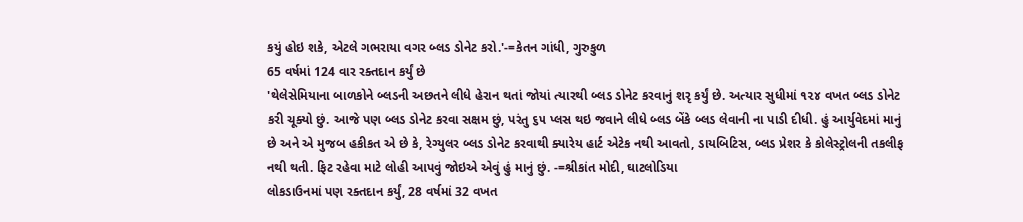કયું હોઇ શકે, એટલે ગભરાયા વગર બ્લડ ડોનેટ કરો.'-=કેતન ગાંધી, ગુરુકુળ
65 વર્ષમાં 124 વાર રક્તદાન કર્યું છે
'થેલેસેમિયાના બાળકોને બ્લડની અછતને લીધે હેરાન થતાં જોયાં ત્યારથી બ્લડ ડોનેટ કરવાનું શરૃ કર્યું છે. અત્યાર સુધીમાં ૧૨૪ વખત બ્લડ ડોનેટ કરી ચૂક્યો છું. આજે પણ બ્લડ ડોનેટ કરવા સક્ષમ છું, પરંતુ ૬૫ પ્લસ થઇ જવાને લીધે બ્લડ બેંકે બ્લડ લેવાની ના પાડી દીધી. હું આર્યુવેદમાં માનું છે અને એ મુજબ હકીકત એ છે કે, રેગ્યુલર બ્લડ ડોનેટ કરવાથી ક્યારેય હાર્ટ એટેક નથી આવતો, ડાયબિટિસ, બ્લડ પ્રેશર કે કોલેસ્ટ્રોલની તકલીફ નથી થતી. ફિટ રહેવા માટે લોહી આપવું જોઇએ એવું હું માનું છું. -=શ્રીકાંત મોદી, ઘાટલોડિયા
લોકડાઉનમાં પણ રક્તદાન કર્યું, 28 વર્ષમાં 32 વખત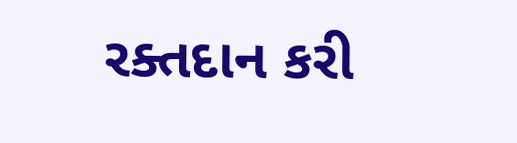રક્તદાન કરી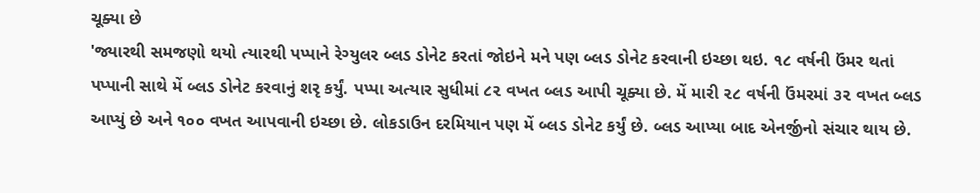ચૂક્યા છે
'જ્યારથી સમજણો થયો ત્યારથી પપ્પાને રેગ્યુલર બ્લડ ડોનેટ કરતાં જોઇને મને પણ બ્લડ ડોનેટ કરવાની ઇચ્છા થઇ. ૧૮ વર્ષની ઉંમર થતાં પપ્પાની સાથે મેં બ્લડ ડોનેટ કરવાનું શરૃ કર્યું. પપ્પા અત્યાર સુધીમાં ૮૨ વખત બ્લડ આપી ચૂક્યા છે. મેં મારી ૨૮ વર્ષની ઉંમરમાં ૩૨ વખત બ્લડ આપ્યું છે અને ૧૦૦ વખત આપવાની ઇચ્છા છે. લોકડાઉન દરમિયાન પણ મેં બ્લડ ડોનેટ કર્યું છે. બ્લડ આપ્યા બાદ એનર્જીનો સંચાર થાય છે.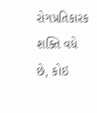રોગપ્રતિકારક શક્તિ વધે છે, કોઇ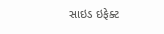સાઇડ ઇફેક્ટ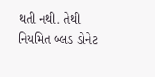થતી નથી. તેથી નિયમિત બ્લડ ડોનેટ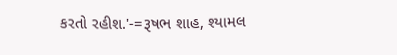કરતો રહીશ.'-=રૂષભ શાહ, શ્યામલ